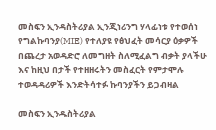መስፍን ኢንዳስትሪያል ኢንጂነሪንግ ሃላፊነቱ የተወሰነ የግልኩባንያ(MIE) የተለያዩ የፅህፈት መሳርያ ዕቃዎች በጨረታ አወዳድሮ ለመግዘት ስለሚፈልግ ብቃት ያላችሁ እና ከዚህ በታች የተዘዘሩትን መስፈርት የምታሞሉ ተወዳዳሪዎች እንድትሳተፉ ኩባንያችን ይጋብዛል

መስፍን ኢንዱስትሪያል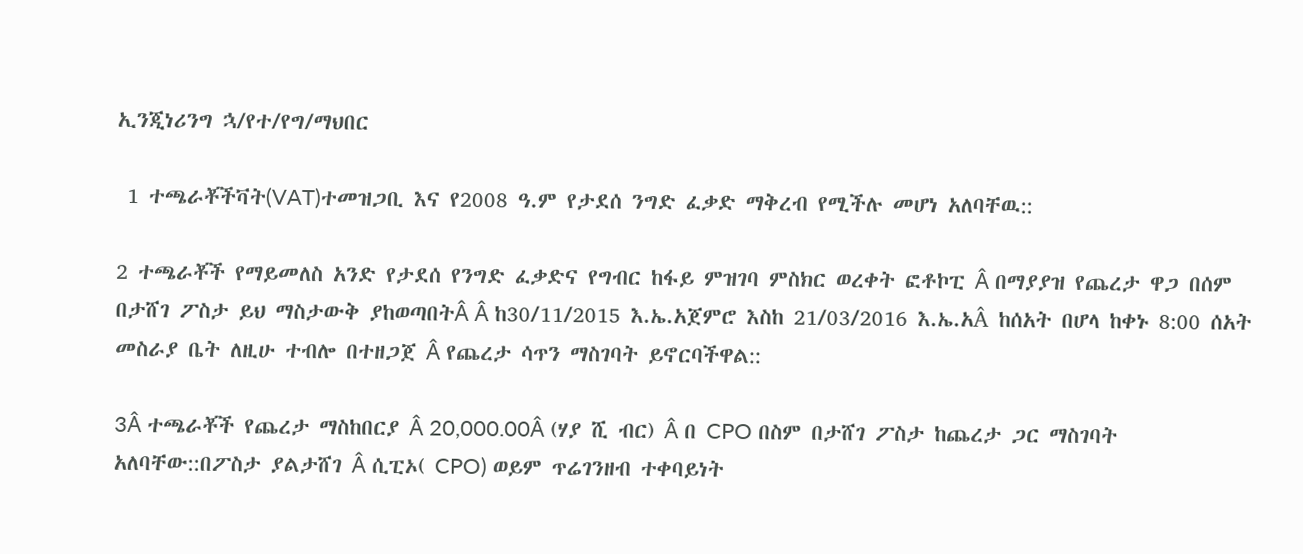ኢንጂነሪንግ ኋ/የተ/የግ/ማህበር

 1 ተጫራቾችቫት(VAT)ተመዝጋቢ እና የ2008 ዓ.ም የታደሰ ንግድ ፈቃድ ማቅረብ የሚችሉ መሆነ አለባቸዉ::

2 ተጫራቾች የማይመለስ አንድ የታደሰ የንግድ ፈቃድና የግብር ከፋይ ምዝገባ ምስክር ወረቀት ፎቶኮፒ Â በማያያዝ የጨረታ ዋጋ በሰም በታሸገ ፖስታ ይህ ማስታውቅ ያከወጣበትÂ Â ከ30/11/2015 እ.ኤ.አጀምሮ እስከ 21/03/2016 እ.ኤ.አÂ ከሰአት በሆላ ከቀኑ 8:00 ሰአት መስራያ ቤት ለዚሁ ተብሎ በተዘጋጀ Â የጨረታ ሳጥን ማስገባት ይኖርባችዋል::

3Â ተጫራቾች የጨረታ ማስከበርያ Â 20,000.00Â (ሃያ ሺ ብር) Â በ CPO በስም በታሸገ ፖስታ ከጨረታ ጋር ማስገባት አለባቸው::በፖስታ ያልታሸገ Â ሲፒኦ( CPO) ወይም ጥሬገንዘብ ተቀባይነት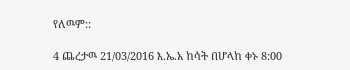የለዉም::

4 ጨረታዉ 21/03/2016 እ.ኤ.አ ከሳት በሆላከ ቀኑ 8:00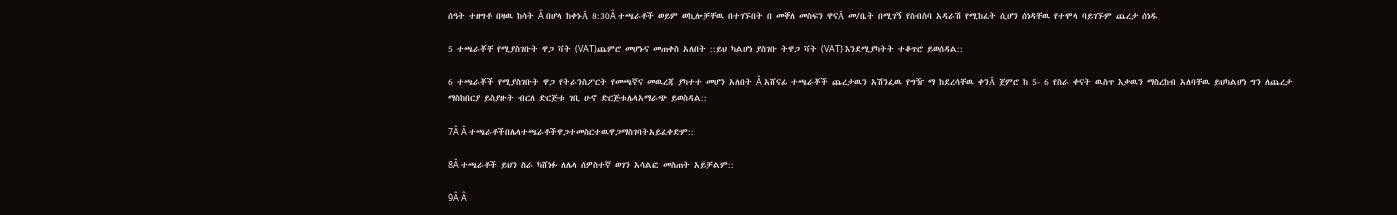ሰዓት ተዘግቶ በዛዉ ከሳት Â በሆላ ከቀኑÂ 8:30Â ተጫራቶች ወይም ወኪሎቻቸዉ በተገኙበት በ መቐለ መስፍን ዋናÂ መ/ቤት በሚገኝ የስብስባ አዳራሽ የሚከፈት ሲሆን ሰነዳቸዉ የተሞላ ባይገኙም ጨረታ ሰነዱ

5 ተጫራቾቸ የሚያስገቡት ዋጋ ቫት (VAT)ጨምሮ መሆኑና መጠቀስ አለበት ::ይህ ካልሆነ ያስገቡ ትዋጋ ቫት (VAT) እንደሚያካትት ተቆጥሮ ይወሰዳል::

6 ተጫራቾች የሚያስገቡት ዋጋ የትራንስፖርት የመጫኛና መዉረጃ ያካተተ መሆን አለበት Â አሸናፊ ተጫራቾች ጨረታዉን አሽንፈዉ የግዥ ማ ከደረሳቸዉ ቀንÂ ጀምሮ ከ 5- 6 የስራ ቀናት ዉስጥ እቃዉን ማስረከብ አለባቸዉ ይህካልሆነ ግን ለጨረታ ማስከበርያ ይስያዙት ብርለ ድርጅቱ ገቢ ሁኖ ድርጅቱሌላአማራጭ ይወስዳል::

7Â Â ተጫራቶችበሌላተጫራቶችዋጋተመስርተዉዋጋማስገባትአይፈቀድም::

8Â ተጫራቶች ይህን ስራ ካሸነፉ ለሌላ ሰዎስተኛ ወገን አሳልፎ መስጠት አይቻልም::

9Â Â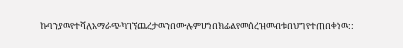ኩባንያዉየተሻለአማራጭካገኘጨረታዉንበሙሉምሆነበክፊልየመሰረዝመብቱበህግየተጠበቀነዉ::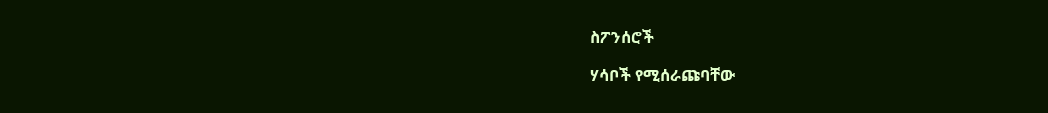ስፖንሰሮች

ሃሳቦች የሚሰራጩባቸው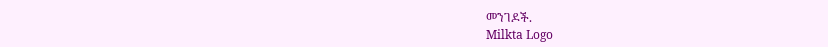መንገዶች.
Milkta Logo